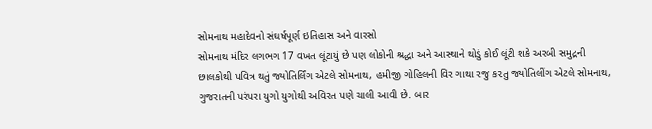સોમનાથ મહાદેવનો સંઘર્ષપૂર્ણ ઇતિહાસ અને વારસો
સોમનાથ મંદિર લગભગ 17 વખત લૂંટાયું છે પણ લોકોની શ્રદ્ધા અને આસ્થાને થોડું કોઈ લૂંટી શકે અરબી સમુદ્રની છાલકોથી પવિત્ર થતું જ્યોતિર્લિંગ એટલે સોમનાથ, હમીજી ગોહિલની વિર ગાથા રજુ ક૨તુ જ્યોતિલીંગ એટલે સોમનાથ, ગુજરાતની પરંપરા યુગો યુગોથી અવિરત પણે ચાલી આવી છે. બાર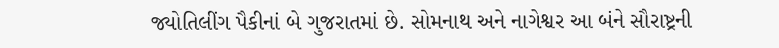જ્યોતિલીંગ પૈકીનાં બે ગુજરાતમાં છે. સોમનાથ અને નાગેશ્વર આ બંને સૌરાષ્ટ્રની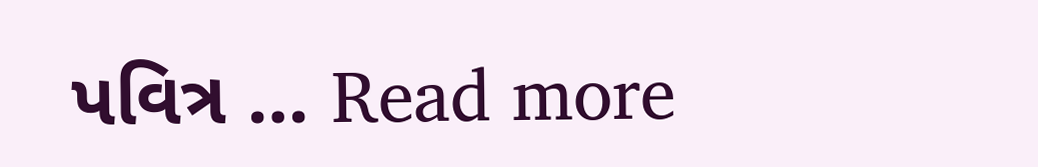પવિત્ર … Read more